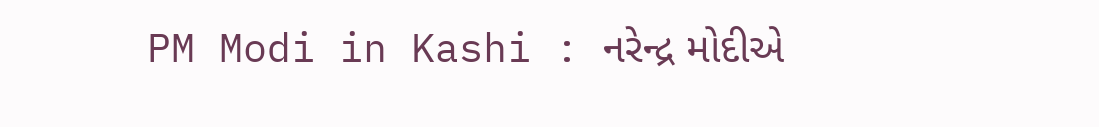PM Modi in Kashi : નરેન્દ્ર મોદીએ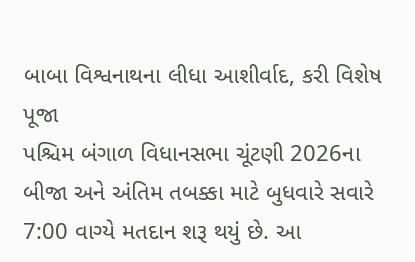બાબા વિશ્વનાથના લીધા આશીર્વાદ, કરી વિશેષ પૂજા
પશ્ચિમ બંગાળ વિધાનસભા ચૂંટણી 2026ના બીજા અને અંતિમ તબક્કા માટે બુધવારે સવારે 7:00 વાગ્યે મતદાન શરૂ થયું છે. આ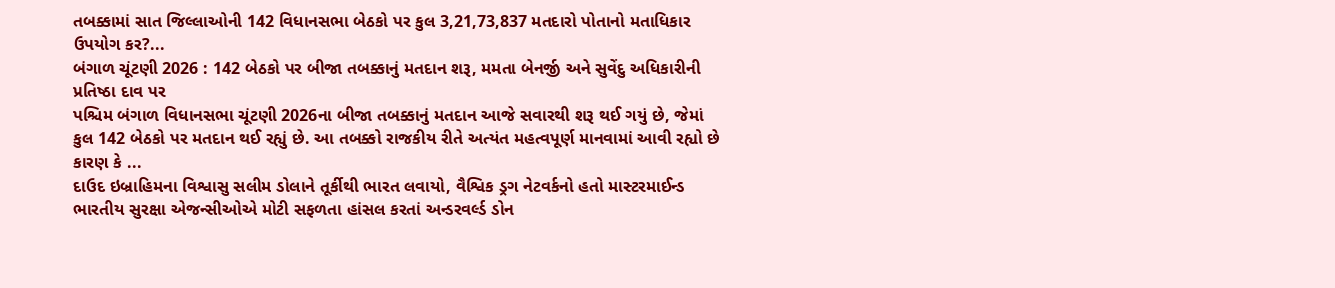તબક્કામાં સાત જિલ્લાઓની 142 વિધાનસભા બેઠકો પર કુલ 3,21,73,837 મતદારો પોતાનો મતાધિકાર ઉપયોગ કર?...
બંગાળ ચૂંટણી 2026 : 142 બેઠકો પર બીજા તબક્કાનું મતદાન શરૂ, મમતા બેનર્જી અને સુવેંદુ અધિકારીની પ્રતિષ્ઠા દાવ પર
પશ્ચિમ બંગાળ વિધાનસભા ચૂંટણી 2026ના બીજા તબક્કાનું મતદાન આજે સવારથી શરૂ થઈ ગયું છે, જેમાં કુલ 142 બેઠકો પર મતદાન થઈ રહ્યું છે. આ તબક્કો રાજકીય રીતે અત્યંત મહત્વપૂર્ણ માનવામાં આવી રહ્યો છે કારણ કે ...
દાઉદ ઇબ્રાહિમના વિશ્વાસુ સલીમ ડોલાને તૂર્કીથી ભારત લવાયો, વૈશ્વિક ડ્રગ નેટવર્કનો હતો માસ્ટરમાઈન્ડ
ભારતીય સુરક્ષા એજન્સીઓએ મોટી સફળતા હાંસલ કરતાં અન્ડરવર્લ્ડ ડોન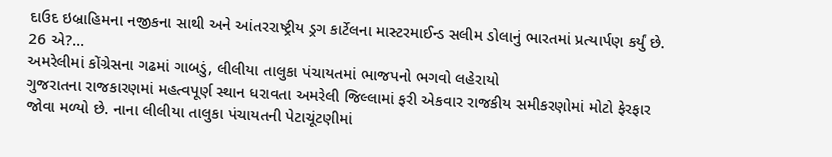દાઉદ ઇબ્રાહિમના નજીકના સાથી અને આંતરરાષ્ટ્રીય ડ્રગ કાર્ટેલના માસ્ટરમાઈન્ડ સલીમ ડોલાનું ભારતમાં પ્રત્યાર્પણ કર્યું છે. 26 એ?...
અમરેલીમાં કોંગ્રેસના ગઢમાં ગાબડું, લીલીયા તાલુકા પંચાયતમાં ભાજપનો ભગવો લહેરાયો
ગુજરાતના રાજકારણમાં મહત્વપૂર્ણ સ્થાન ધરાવતા અમરેલી જિલ્લામાં ફરી એકવાર રાજકીય સમીકરણોમાં મોટો ફેરફાર જોવા મળ્યો છે. નાના લીલીયા તાલુકા પંચાયતની પેટાચૂંટણીમાં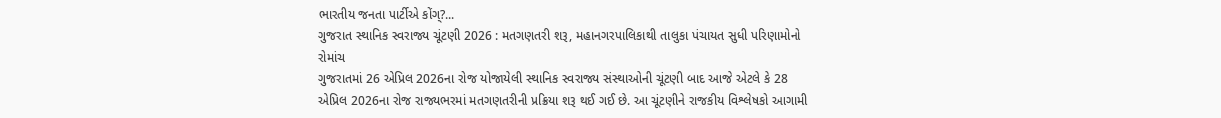ભારતીય જનતા પાર્ટીએ કોંગ્?...
ગુજરાત સ્થાનિક સ્વરાજ્ય ચૂંટણી 2026 : મતગણતરી શરૂ, મહાનગરપાલિકાથી તાલુકા પંચાયત સુધી પરિણામોનો રોમાંચ
ગુજરાતમાં 26 એપ્રિલ 2026ના રોજ યોજાયેલી સ્થાનિક સ્વરાજ્ય સંસ્થાઓની ચૂંટણી બાદ આજે એટલે કે 28 એપ્રિલ 2026ના રોજ રાજ્યભરમાં મતગણતરીની પ્રક્રિયા શરૂ થઈ ગઈ છે. આ ચૂંટણીને રાજકીય વિશ્લેષકો આગામી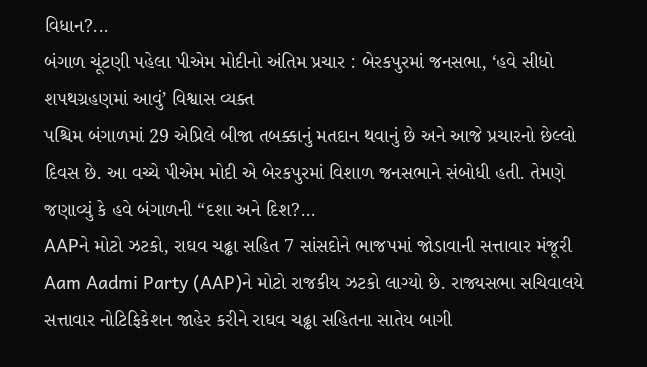વિધાન?...
બંગાળ ચૂંટણી પહેલા પીએમ મોદીનો અંતિમ પ્રચાર : બેરકપુરમાં જનસભા, ‘હવે સીધો શપથગ્રહણમાં આવું’ વિશ્વાસ વ્યક્ત
પશ્ચિમ બંગાળમાં 29 એપ્રિલે બીજા તબક્કાનું મતદાન થવાનું છે અને આજે પ્રચારનો છેલ્લો દિવસ છે. આ વચ્ચે પીએમ મોદી એ બેરકપુરમાં વિશાળ જનસભાને સંબોધી હતી. તેમણે જણાવ્યું કે હવે બંગાળની “દશા અને દિશ?...
AAPને મોટો ઝટકો, રાઘવ ચઢ્ઢા સહિત 7 સાંસદોને ભાજપમાં જોડાવાની સત્તાવાર મંજૂરી
Aam Aadmi Party (AAP)ને મોટો રાજકીય ઝટકો લાગ્યો છે. રાજ્યસભા સચિવાલયે સત્તાવાર નોટિફિકેશન જાહેર કરીને રાઘવ ચઢ્ઢા સહિતના સાતેય બાગી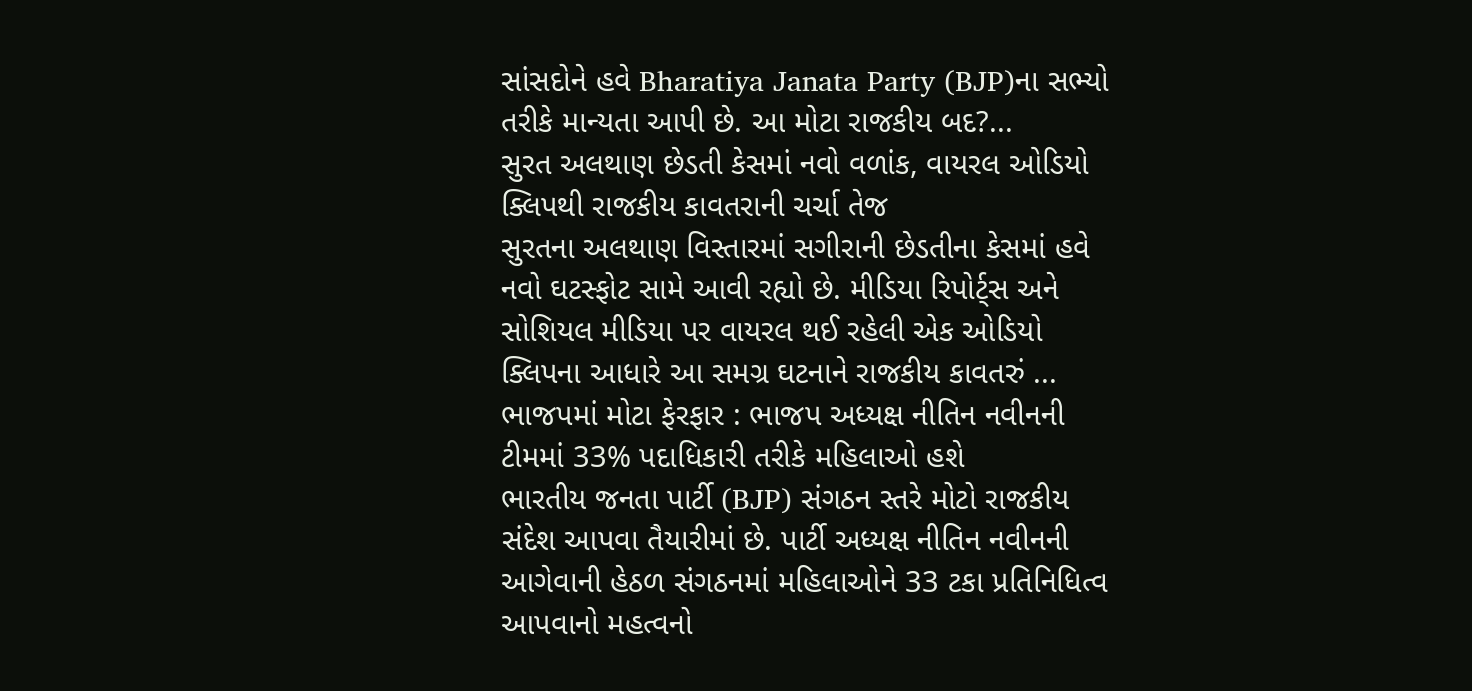સાંસદોને હવે Bharatiya Janata Party (BJP)ના સભ્યો તરીકે માન્યતા આપી છે. આ મોટા રાજકીય બદ?...
સુરત અલથાણ છેડતી કેસમાં નવો વળાંક, વાયરલ ઓડિયો ક્લિપથી રાજકીય કાવતરાની ચર્ચા તેજ
સુરતના અલથાણ વિસ્તારમાં સગીરાની છેડતીના કેસમાં હવે નવો ઘટસ્ફોટ સામે આવી રહ્યો છે. મીડિયા રિપોર્ટ્સ અને સોશિયલ મીડિયા પર વાયરલ થઈ રહેલી એક ઓડિયો ક્લિપના આધારે આ સમગ્ર ઘટનાને રાજકીય કાવતરું ...
ભાજપમાં મોટા ફેરફાર : ભાજપ અધ્યક્ષ નીતિન નવીનની ટીમમાં 33% પદાધિકારી તરીકે મહિલાઓ હશે
ભારતીય જનતા પાર્ટી (BJP) સંગઠન સ્તરે મોટો રાજકીય સંદેશ આપવા તૈયારીમાં છે. પાર્ટી અધ્યક્ષ નીતિન નવીનની આગેવાની હેઠળ સંગઠનમાં મહિલાઓને 33 ટકા પ્રતિનિધિત્વ આપવાનો મહત્વનો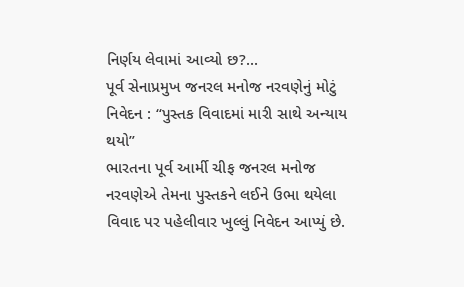નિર્ણય લેવામાં આવ્યો છ?...
પૂર્વ સેનાપ્રમુખ જનરલ મનોજ નરવણેનું મોટું નિવેદન : “પુસ્તક વિવાદમાં મારી સાથે અન્યાય થયો”
ભારતના પૂર્વ આર્મી ચીફ જનરલ મનોજ નરવણેએ તેમના પુસ્તકને લઈને ઉભા થયેલા વિવાદ પર પહેલીવાર ખુલ્લું નિવેદન આપ્યું છે.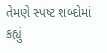તેમણે સ્પષ્ટ શબ્દોમાં કહ્યું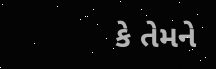કે તેમને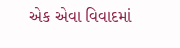એક એવા વિવાદમાં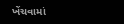ખેંચવામાં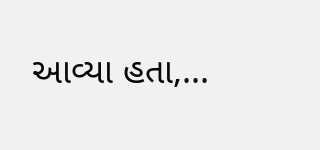આવ્યા હતા,...